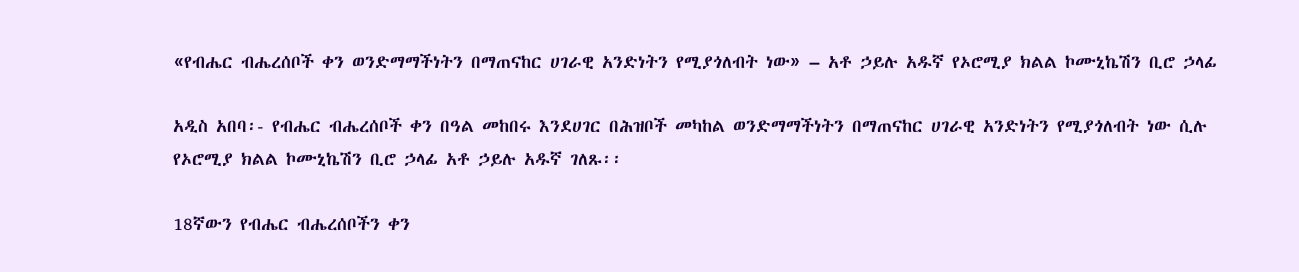«የብሔር ብሔረሰቦች ቀን ወንድማማችነትን በማጠናከር ሀገራዊ አንድነትን የሚያጎለብት ነው» – አቶ ኃይሉ አዱኛ የኦሮሚያ ክልል ኮሙኒኬሽን ቢሮ ኃላፊ

አዲስ አበባ፡- የብሔር ብሔረሰቦች ቀን በዓል መከበሩ እንደሀገር በሕዝቦች መካከል ወንድማማችነትን በማጠናከር ሀገራዊ አንድነትን የሚያጎለብት ነው ሲሉ የኦሮሚያ ክልል ኮሙኒኬሽን ቢሮ ኃላፊ አቶ ኃይሉ አዱኛ ገለጹ፡፡

18ኛውን የብሔር ብሔረሰቦችን ቀን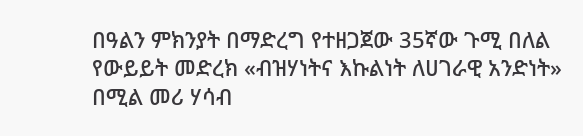በዓልን ምክንያት በማድረግ የተዘጋጀው 35ኛው ጉሚ በለል የውይይት መድረክ «ብዝሃነትና እኩልነት ለሀገራዊ አንድነት» በሚል መሪ ሃሳብ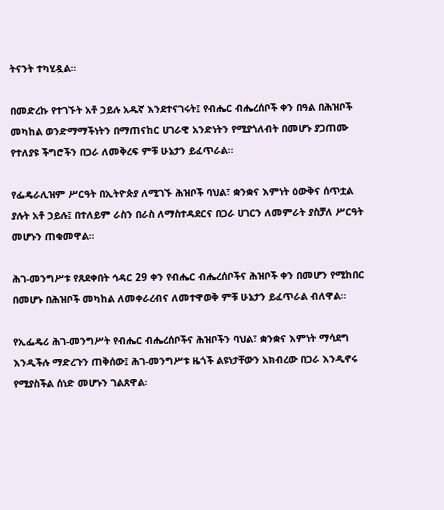ትናንት ተካሂዷል።

በመድረኩ የተገኙት አቶ ኃይሉ አዱኛ እንደተናገሩት፤ የብሔር ብሔረሰቦች ቀን በዓል በሕዝቦች መካከል ወንድማማችነትን በማጠናከር ሀገራዊ አንድነትን የሚያጎለብት በመሆኑ ያጋጠሙ የተለያዩ ችግሮችን በጋራ ለመቅረፍ ምቹ ሁኔታን ይፈጥራል፡፡

የፌዴራሊዝም ሥርዓት በኢትዮጵያ ለሚገኙ ሕዝቦች ባህል፣ ቋንቋና እምነት ዕውቅና ሰጥቷል ያሉት አቶ ኃይሉ፤ በተለይም ራስን በራስ ለማስተዳደርና በጋራ ሀገርን ለመምራት ያስቻለ ሥርዓት መሆኑን ጠቁመዋል።

ሕገ-መንግሥቱ የጸደቀበት ኅዳር 29 ቀን የብሔር ብሔረሰቦችና ሕዝቦች ቀን በመሆን የሚከበር በመሆኑ በሕዝቦች መካከል ለመቀራረብና ለመተዋወቅ ምቹ ሁኔታን ይፈጥራል ብለዋል፡፡

የኢፌዴሪ ሕገ-መንግሥት የብሔር ብሔረሰቦችና ሕዝቦችን ባህል፣ ቋንቋና እምነት ማሳደግ እንዲችሉ ማድረጉን ጠቅሰው፤ ሕገ-መንግሥቱ ዜጎች ልዩነታቸውን አክብረው በጋራ እንዲኖሩ የሚያስችል ሰነድ መሆኑን ገልጸዋል፡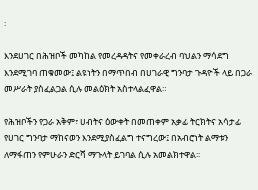፡

እንደሀገር በሕዝቦች መካከል የመረዳዳትና የመቀራረብ ባህልን ማሳደግ እንደሚገባ ጠቁመው፤ ልዩነትን በማጥበብ በሀገራዊ ግንባታ ጉዳዮች ላይ በጋራ መሥራት ያስፈልጋል ሲሉ መልዕክት አስተላልፈዋል።

የሕዝቦችን የጋራ አቅም፣ ሀብትና ዕውቀት በመጠቀም አቃፊ ትርክትና አሳታፊ የሀገር ግንባታ ማከናወን እንደሚያስፈልግ ተናግረው፤ በአብሮነት ልማቱን ለማፋጠን የምሁራን ድርሻ ማጉላት ይገባል ሲሉ አመልክተዋል፡፡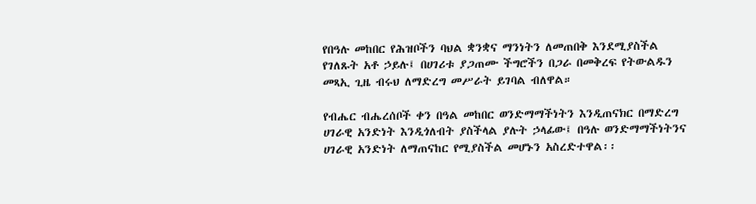የበዓሉ መከበር የሕዝቦችን ባህል ቋንቋና ማንነትን ለመጠበቅ እንደሚያስችል የገለጹት አቶ ኃይሉ፤ በሀገሪቱ ያጋጠሙ ችግሮችን በጋራ በመቅረፍ የትውልዱን መጻኢ ጊዜ ብሩህ ለማድረግ መሥራት ይገባል ብለዋል።

የብሔር ብሔረሰቦች ቀን በዓል መከበር ወንድማማችነትን እንዲጠናክር በማድረግ ሀገራዊ አንድነት እንዲጎለብት ያስችላል ያሉት ኃላፊው፤ በዓሉ ወንድማማችነትንና ሀገራዊ አንድነት ለማጠናከር የሚያስችል መሆኑን አስረድተዋል፡፡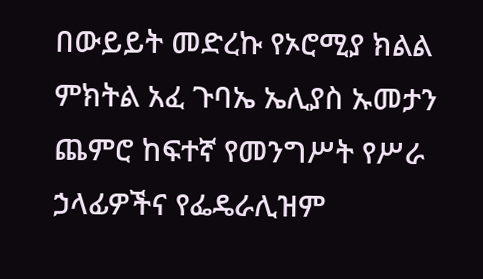በውይይት መድረኩ የኦሮሚያ ክልል ምክትል አፈ ጉባኤ ኤሊያስ ኡመታን ጨምሮ ከፍተኛ የመንግሥት የሥራ ኃላፊዎችና የፌዴራሊዝም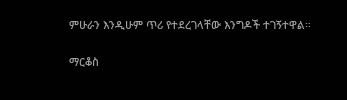ምሁራን እንዲሁም ጥሪ የተደረገላቸው እንግዶች ተገኝተዋል።

ማርቆስ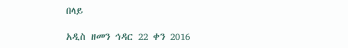በላይ

አዲስ ዘመን ኅዳር 22 ቀን 2016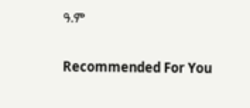ዓ.ም

Recommended For You